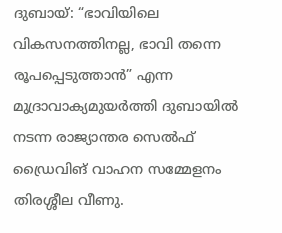ദുബായ്: “ഭാവിയിലെ വികസനത്തിനല്ല, ഭാവി തന്നെ രൂപപ്പെടുത്താൻ” എന്ന മുദ്രാവാക്യമുയർത്തി ദുബായിൽ നടന്ന രാജ്യാന്തര സെൽഫ് ഡ്രൈവിങ് വാഹന സമ്മേളനം തിരശ്ശീല വീണു.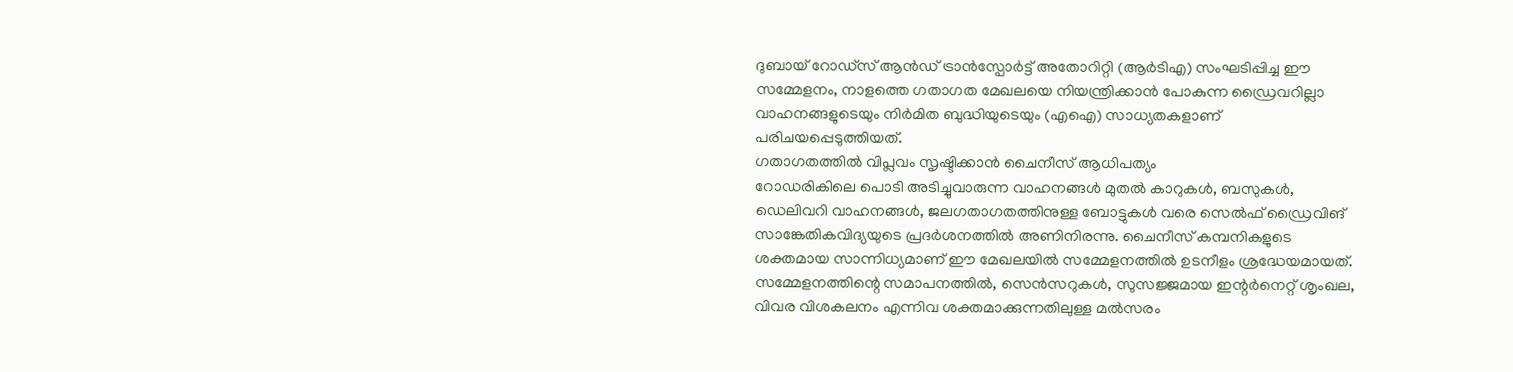ദുബായ് റോഡ്സ് ആൻഡ് ട്രാൻസ്പോർട്ട് അതോറിറ്റി (ആർടിഎ) സംഘടിപ്പിച്ച ഈ സമ്മേളനം, നാളത്തെ ഗതാഗത മേഖലയെ നിയന്ത്രിക്കാൻ പോകുന്ന ഡ്രൈവറില്ലാ വാഹനങ്ങളുടെയും നിർമിത ബുദ്ധിയുടെയും (എഐ) സാധ്യതകളാണ് പരിചയപ്പെടുത്തിയത്.
ഗതാഗതത്തിൽ വിപ്ലവം സൃഷ്ടിക്കാൻ ചൈനീസ് ആധിപത്യം
റോഡരികിലെ പൊടി അടിച്ചുവാരുന്ന വാഹനങ്ങൾ മുതൽ കാറുകൾ, ബസുകൾ, ഡെലിവറി വാഹനങ്ങൾ, ജലഗതാഗതത്തിനുള്ള ബോട്ടുകൾ വരെ സെൽഫ് ഡ്രൈവിങ് സാങ്കേതികവിദ്യയുടെ പ്രദർശനത്തിൽ അണിനിരന്നു. ചൈനീസ് കമ്പനികളുടെ ശക്തമായ സാന്നിധ്യമാണ് ഈ മേഖലയിൽ സമ്മേളനത്തിൽ ഉടനീളം ശ്രദ്ധേയമായത്.
സമ്മേളനത്തിന്റെ സമാപനത്തിൽ, സെൻസറുകൾ, സുസജ്ജമായ ഇന്റർനെറ്റ് ശൃംഖല, വിവര വിശകലനം എന്നിവ ശക്തമാക്കുന്നതിലുള്ള മൽസരം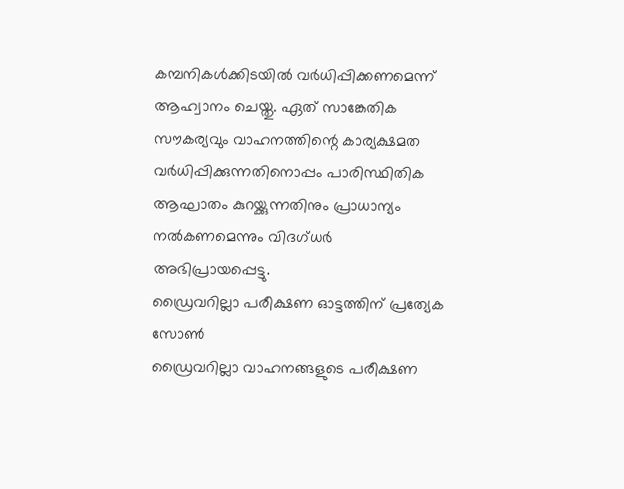കമ്പനികൾക്കിടയിൽ വർധിപ്പിക്കണമെന്ന് ആഹ്വാനം ചെയ്തു. ഏത് സാങ്കേതിക സൗകര്യവും വാഹനത്തിന്റെ കാര്യക്ഷമത വർധിപ്പിക്കുന്നതിനൊപ്പം പാരിസ്ഥിതിക ആഘാതം കുറയ്ക്കുന്നതിനും പ്രാധാന്യം നൽകണമെന്നും വിദഗ്ധർ അഭിപ്രായപ്പെട്ടു.
ഡ്രൈവറില്ലാ പരീക്ഷണ ഓട്ടത്തിന് പ്രത്യേക സോൺ
ഡ്രൈവറില്ലാ വാഹനങ്ങളുടെ പരീക്ഷണ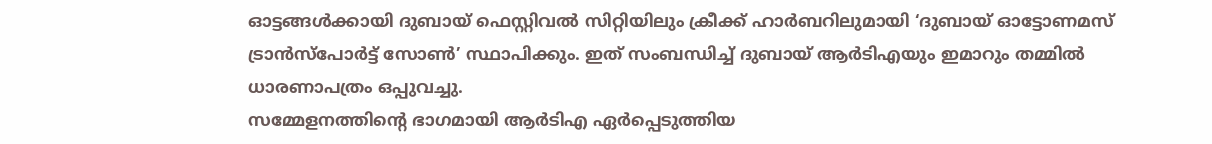ഓട്ടങ്ങൾക്കായി ദുബായ് ഫെസ്റ്റിവൽ സിറ്റിയിലും ക്രീക്ക് ഹാർബറിലുമായി ‘ദുബായ് ഓട്ടോണമസ് ട്രാൻസ്പോർട്ട് സോൺ’ സ്ഥാപിക്കും. ഇത് സംബന്ധിച്ച് ദുബായ് ആർടിഎയും ഇമാറും തമ്മിൽ ധാരണാപത്രം ഒപ്പുവച്ചു.
സമ്മേളനത്തിന്റെ ഭാഗമായി ആർടിഎ ഏർപ്പെടുത്തിയ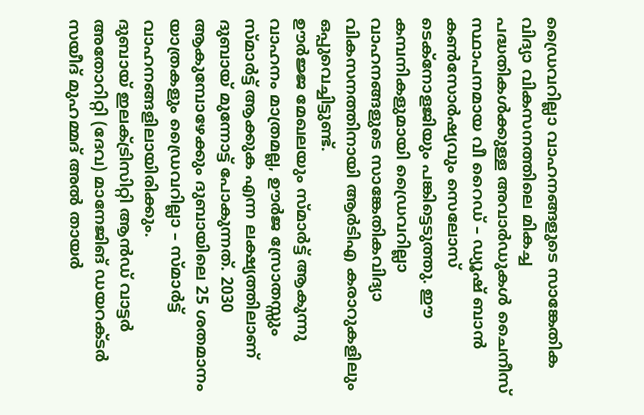ഡ്രൈവറില്ലാ വാഹനങ്ങളുടെ സാങ്കേതിക വിദ്യാ വികസനത്തിലെ മികച്ച പദ്ധതികൾക്കുള്ള അവാർഡുകൾ ചൈനീസ് സ്ഥാപനമായ വീ റൈഡ് – ഡ്യൂഷ് ബാൻ കൺസോർഷ്യവും സെലോസ് ടെക്നോളജിയും പങ്കിട്ടെടുത്തു. ഈ കമ്പനികളുമായി ഡ്രൈവറില്ലാ വാഹനങ്ങളുടെ സാങ്കേതികവിദ്യാ വികസനത്തിനായി ആർടിഎ കരാറുകളിലും ഒപ്പുവെച്ചിട്ടുണ്ട്.
ഊർജ്ജ മേഖലയും സ്മാർട്ട് ആകുന്നു
വാഹനം മാത്രമല്ല, ഊർജ സ്രോതസ്സും സ്മാർട്ട് ആക്കുക എന്ന ലക്ഷ്യത്തിലാണ് ദുബായ് മുന്നോട്ട് പോകുന്നത്. 2030 ആകുമ്പോഴേക്കും ദുബായിലെ 25 ശതമാനം യാത്രകളും ഡ്രൈവറില്ലാ – സ്മാർട്ട് വാഹനങ്ങളിലായിരിക്കും.
ദുബായ് ഇലക്ട്രിസിറ്റി ആൻഡ് വാട്ടർ അതോറിറ്റി (ദേവ) മാനേജിങ് ഡയറക്ടർ സയീദ് മുഹമ്മദ് അൽ തായർ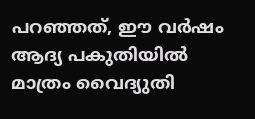പറഞ്ഞത്, ഈ വർഷം ആദ്യ പകുതിയിൽ മാത്രം വൈദ്യുതി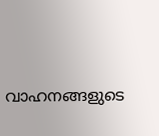വാഹനങ്ങളുടെ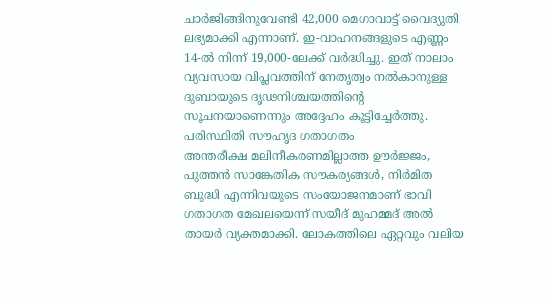ചാർജിങ്ങിനുവേണ്ടി 42,000 മെഗാവാട്ട് വൈദ്യുതി ലഭ്യമാക്കി എന്നാണ്. ഇ-വാഹനങ്ങളുടെ എണ്ണം 14-ൽ നിന്ന് 19,000-ലേക്ക് വർദ്ധിച്ചു. ഇത് നാലാം വ്യവസായ വിപ്ലവത്തിന് നേതൃത്വം നൽകാനുള്ള ദുബായുടെ ദൃഢനിശ്ചയത്തിന്റെ സൂചനയാണെന്നും അദ്ദേഹം കൂട്ടിച്ചേർത്തു.
പരിസ്ഥിതി സൗഹൃദ ഗതാഗതം
അന്തരീക്ഷ മലിനീകരണമില്ലാത്ത ഊർജ്ജം, പുത്തൻ സാങ്കേതിക സൗകര്യങ്ങൾ, നിർമിത ബുദ്ധി എന്നിവയുടെ സംയോജനമാണ് ഭാവി ഗതാഗത മേഖലയെന്ന് സയീദ് മുഹമ്മദ് അൽ തായർ വ്യക്തമാക്കി. ലോകത്തിലെ ഏറ്റവും വലിയ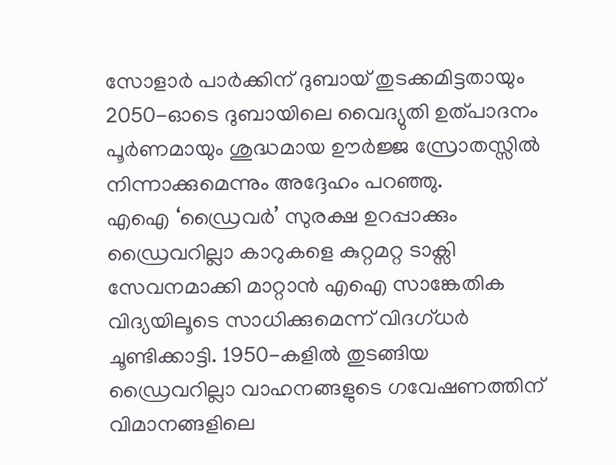സോളാർ പാർക്കിന് ദുബായ് തുടക്കമിട്ടതായും 2050-ഓടെ ദുബായിലെ വൈദ്യുതി ഉത്പാദനം പൂർണമായും ശുദ്ധമായ ഊർജ്ജ സ്രോതസ്സിൽ നിന്നാക്കുമെന്നും അദ്ദേഹം പറഞ്ഞു.
എഐ ‘ഡ്രൈവർ’ സുരക്ഷ ഉറപ്പാക്കും
ഡ്രൈവറില്ലാ കാറുകളെ കുറ്റമറ്റ ടാക്സി സേവനമാക്കി മാറ്റാൻ എഐ സാങ്കേതിക വിദ്യയിലൂടെ സാധിക്കുമെന്ന് വിദഗ്ധർ ചൂണ്ടിക്കാട്ടി. 1950-കളിൽ തുടങ്ങിയ ഡ്രൈവറില്ലാ വാഹനങ്ങളുടെ ഗവേഷണത്തിന് വിമാനങ്ങളിലെ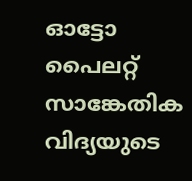ഓട്ടോ പൈലറ്റ് സാങ്കേതിക വിദ്യയുടെ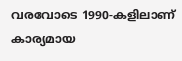വരവോടെ 1990-കളിലാണ് കാര്യമായ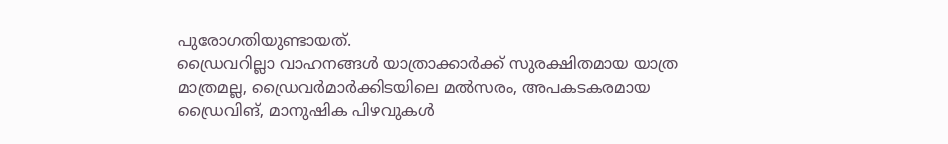പുരോഗതിയുണ്ടായത്.
ഡ്രൈവറില്ലാ വാഹനങ്ങൾ യാത്രാക്കാർക്ക് സുരക്ഷിതമായ യാത്ര മാത്രമല്ല, ഡ്രൈവർമാർക്കിടയിലെ മൽസരം, അപകടകരമായ ഡ്രൈവിങ്, മാനുഷിക പിഴവുകൾ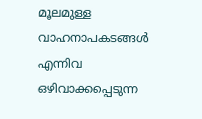മൂലമുള്ള വാഹനാപകടങ്ങൾ എന്നിവ ഒഴിവാക്കപ്പെടുന്ന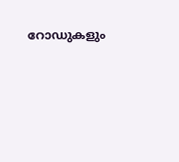റോഡുകളും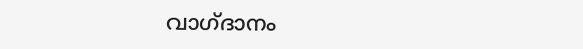വാഗ്ദാനം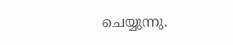ചെയ്യുന്നു.